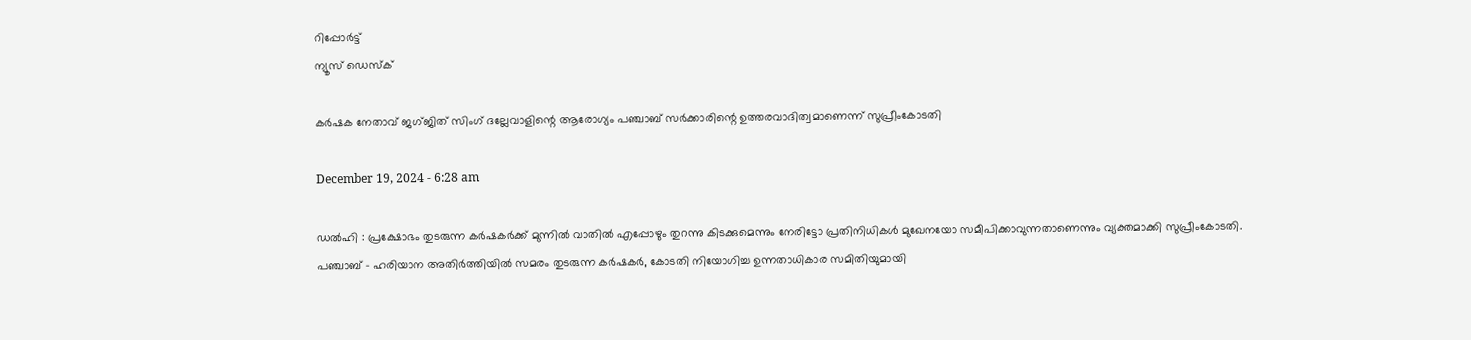റിപ്പോര്‍ട്ട്
ന്യൂസ് ഡെസ്ക്

കർഷക നേതാവ് ജഗ്ജിത് സിംഗ് ദല്ലേവാളിന്റെ ആരോഗ്യം പഞ്ചാബ് സർക്കാരിന്റെ ഉത്തരവാദിത്വമാണെന്ന് സുപ്രീംകോടതി

December 19, 2024 - 6:28 am

ഡല്‍ഹി : പ്രക്ഷോഭം തുടരുന്ന കർഷകർക്ക് മുന്നില്‍ വാതില്‍ എപ്പോഴും തുറന്നു കിടക്കുമെന്നും നേരിട്ടോ പ്രതിനിധികള്‍ മുഖേനയോ സമീപിക്കാവുന്നതാണെന്നും വ്യക്തമാക്കി സുപ്രീംകോടതി. പഞ്ചാബ് – ഹരിയാന അതിർത്തിയില്‍ സമരം തുടരുന്ന കർഷകർ, കോടതി നിയോഗിച്ച ഉന്നതാധികാര സമിതിയുമായി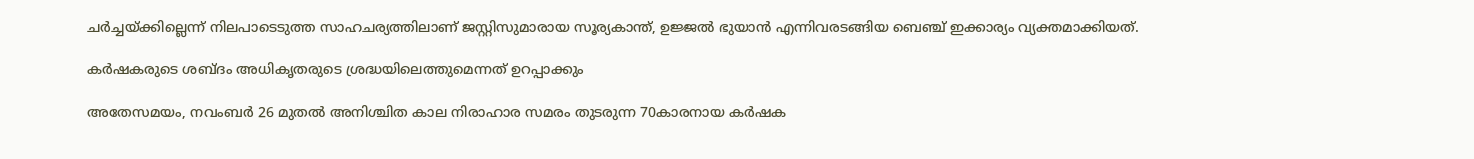ചർച്ചയ്‌ക്കില്ലെന്ന് നിലപാടെടുത്ത സാഹചര്യത്തിലാണ് ജസ്റ്റിസുമാരായ സൂര്യകാന്ത്, ഉജ്ജല്‍ ഭുയാൻ എന്നിവരടങ്ങിയ ബെഞ്ച് ഇക്കാര്യം വ്യക്തമാക്കിയത്.

കർഷകരുടെ ശബ്‌ദം അധികൃതരുടെ ശ്രദ്ധയിലെത്തുമെന്നത് ഉറപ്പാക്കും

അതേസമയം, നവംബർ 26 മുതല്‍ അനിശ്ചിത കാല നിരാഹാര സമരം തുടരുന്ന 70കാരനായ കർഷക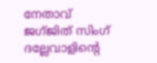നേതാവ് ജഗ്ജിത് സിംഗ് ദല്ലേവാളിന്റെ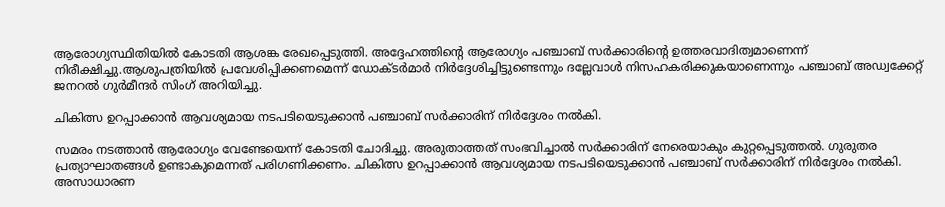ആരോഗ്യസ്ഥിതിയില്‍ കോടതി ആശങ്ക രേഖപ്പെടുത്തി. അദ്ദേഹത്തിന്റെ ആരോഗ്യം പഞ്ചാബ് സർക്കാരിന്റെ ഉത്തരവാദിത്വമാണെന്ന് നിരീക്ഷിച്ചു.ആശുപത്രിയില്‍ പ്രവേശിപ്പിക്കണമെന്ന് ഡോക്‌ടർമാർ നിർദ്ദേശിച്ചിട്ടുണ്ടെന്നും ദല്ലേവാള്‍ നിസഹകരിക്കുകയാണെന്നും പഞ്ചാബ് അഡ്വക്കേറ്റ് ജനറല്‍ ഗുർമീന്ദർ സിംഗ് അറിയിച്ചു.

ചികിത്സ ഉറപ്പാക്കാൻ ആവശ്യമായ നടപടിയെടുക്കാൻ പഞ്ചാബ് സർക്കാരിന് നിർദ്ദേശം നല്‍കി.

സമരം നടത്താൻ ആരോഗ്യം വേണ്ടേയെന്ന് കോടതി ചോദിച്ചു. അരുതാത്തത് സംഭവിച്ചാല്‍ സർക്കാരിന് നേരെയാകും കുറ്റപ്പെടുത്തല്‍. ഗുരുതര പ്രത്യാഘാതങ്ങള്‍ ഉണ്ടാകുമെന്നത് പരിഗണിക്കണം. ചികിത്സ ഉറപ്പാക്കാൻ ആവശ്യമായ നടപടിയെടുക്കാൻ പഞ്ചാബ് സർക്കാരിന് നിർദ്ദേശം നല്‍കി. അസാധാരണ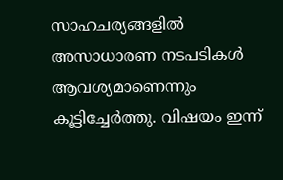സാഹചര്യങ്ങളില്‍ അസാധാരണ നടപടികള്‍ ആവശ്യമാണെന്നും കൂട്ടിച്ചേർത്തു. വിഷയം ഇന്ന്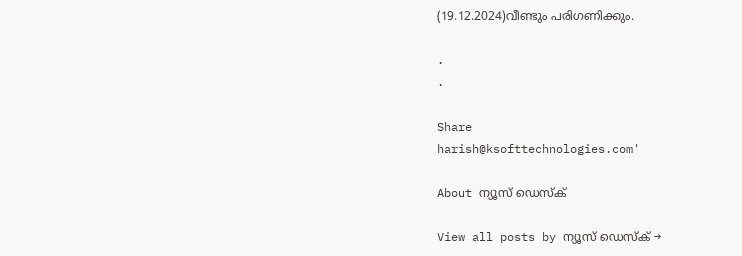(19.12.2024)വീണ്ടും പരിഗണിക്കും.

.
.

Share
harish@ksofttechnologies.com'

About ന്യൂസ് ഡെസ്ക്

View all posts by ന്യൂസ് ഡെസ്ക് →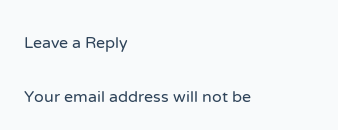Leave a Reply

Your email address will not be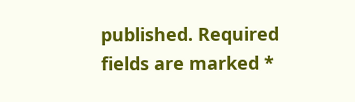published. Required fields are marked *